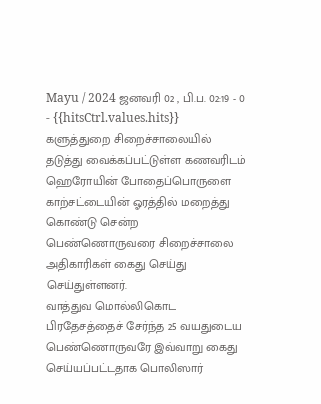Mayu / 2024 ஜனவரி 02 , பி.ப. 02:19 - 0 - {{hitsCtrl.values.hits}}
களுத்துறை சிறைச்சாலையில் தடுத்து வைக்கப்பட்டுள்ள கணவரிடம் ஹெரோயின் போதைப்பொருளை காற்சட்டையின் ஓரத்தில் மறைத்து கொண்டு சென்ற பெண்ணொருவரை சிறைச்சாலை அதிகாரிகள் கைது செய்து செய்துள்ளனர்.
வாத்துவ மொல்லிகொட பிரதேசத்தைச் சேர்ந்த 25 வயதுடைய பெண்ணொருவரே இவ்வாறு கைது செய்யப்பட்டதாக பொலிஸார்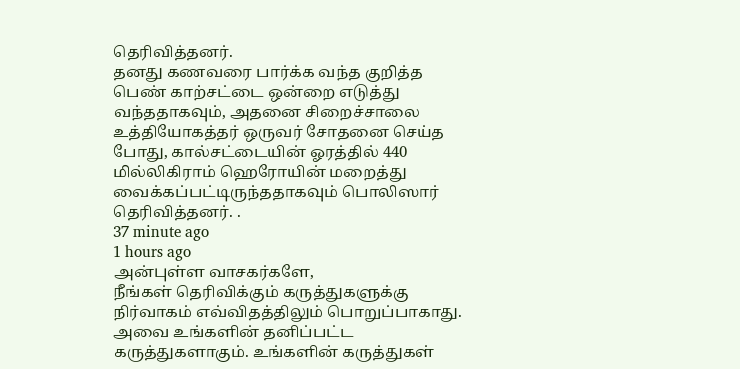தெரிவித்தனர்.
தனது கணவரை பார்க்க வந்த குறித்த பெண் காற்சட்டை ஒன்றை எடுத்து வந்ததாகவும், அதனை சிறைச்சாலை உத்தியோகத்தர் ஒருவர் சோதனை செய்த போது, கால்சட்டையின் ஓரத்தில் 440 மில்லிகிராம் ஹெரோயின் மறைத்து வைக்கப்பட்டிருந்ததாகவும் பொலிஸார் தெரிவித்தனர். .
37 minute ago
1 hours ago
அன்புள்ள வாசகர்களே,
நீங்கள் தெரிவிக்கும் கருத்துகளுக்கு நிர்வாகம் எவ்விதத்திலும் பொறுப்பாகாது. அவை உங்களின் தனிப்பட்ட கருத்துகளாகும். உங்களின் கருத்துகள்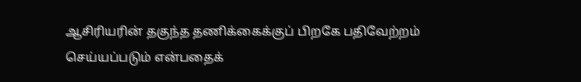ஆசிரியரின் தகுந்த தணிக்கைக்குப் பிறகே பதிவேற்றம் செய்யப்படும் என்பதைக்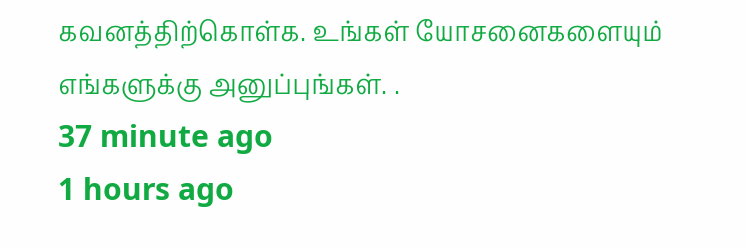கவனத்திற்கொள்க. உங்கள் யோசனைகளையும் எங்களுக்கு அனுப்புங்கள். .
37 minute ago
1 hours ago